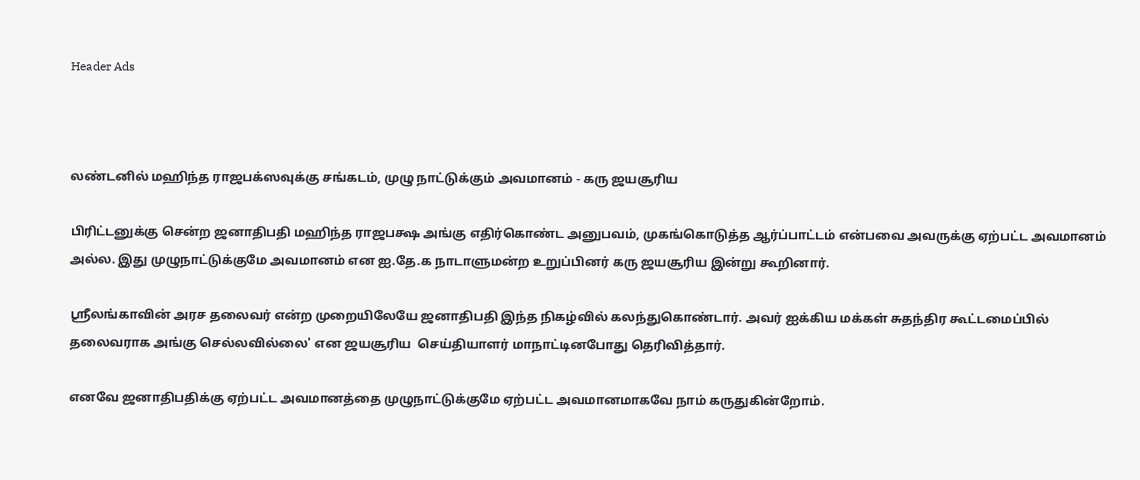Header Ads



லண்டனில் மஹிந்த ராஜபக்ஸவுக்கு சங்கடம், முழு நாட்டுக்கும் அவமானம் - கரு ஜயசூரிய

பிரிட்டனுக்கு சென்ற ஜனாதிபதி மஹிந்த ராஜபக்ஷ அங்கு எதிர்கொண்ட அனுபவம், முகங்கொடுத்த ஆர்ப்பாட்டம் என்பவை அவருக்கு ஏற்பட்ட அவமானம் அல்ல. இது முழுநாட்டுக்குமே அவமானம் என ஐ.தே.க நாடாளுமன்ற உறுப்பினர் கரு ஜயசூரிய இன்று கூறினார்.

ஸ்ரீலங்காவின் அரச தலைவர் என்ற முறையிலேயே ஜனாதிபதி இந்த நிகழ்வில் கலந்துகொண்டார். அவர் ஐக்கிய மக்கள் சுதந்திர கூட்டமைப்பில் தலைவராக அங்கு செல்லவில்லை' என ஜயசூரிய  செய்தியாளர் மாநாட்டினபோது தெரிவித்தார்.

எனவே ஜனாதிபதிக்கு ஏற்பட்ட அவமானத்தை முழுநாட்டுக்குமே ஏற்பட்ட அவமானமாகவே நாம் கருதுகின்றோம்.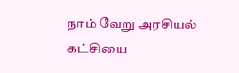நாம் வேறு அரசியல் கட்சியை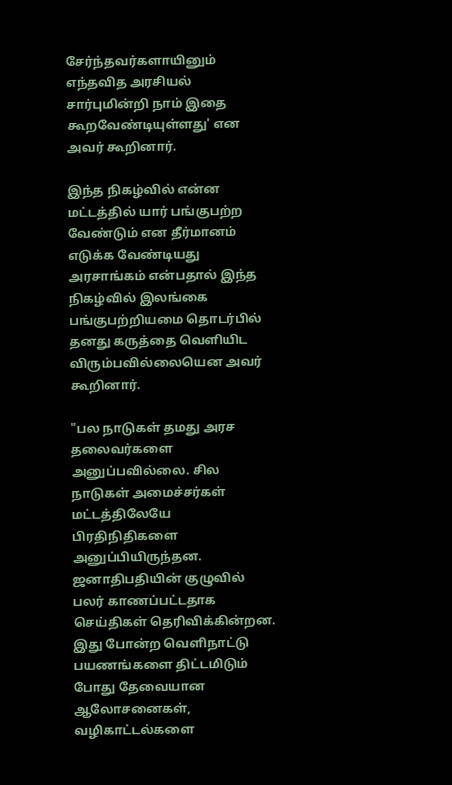சேர்ந்தவர்களாயினும் எந்தவித அரசியல் சார்புமின்றி நாம் இதை கூறவேண்டியுள்ளது' என அவர் கூறினார்.

இந்த நிகழ்வில் என்ன மட்டத்தில் யார் பங்குபற்ற வேண்டும் என தீர்மானம் எடுக்க வேண்டியது அரசாங்கம் என்பதால் இந்த நிகழ்வில் இலங்கை பங்குபற்றியமை தொடர்பில் தனது கருத்தை வெளியிட விரும்பவில்லையென அவர் கூறினார்.

"பல நாடுகள் தமது அரச தலைவர்களை அனுப்பவில்லை. சில நாடுகள் அமைச்சர்கள் மட்டத்திலேயே பிரதிநிதிகளை அனுப்பியிருந்தன. ஜனாதிபதியின் குழுவில் பலர் காணப்பட்டதாக செய்திகள் தெரிவிக்கின்றன. இது போன்ற வெளிநாட்டு பயணங்களை திட்டமிடும் போது தேவையான ஆலோசனைகள், வழிகாட்டல்களை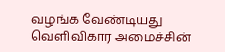வழங்க வேண்டியது வெளிவிகார அமைச்சின்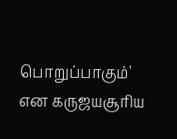பொறுப்பாகும்' என கருஜயசூரிய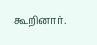கூறினார்.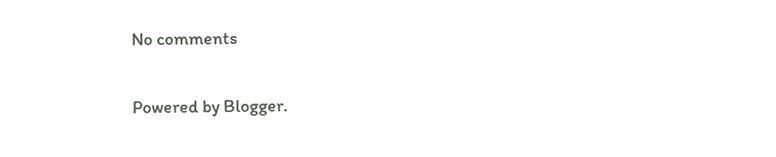No comments

Powered by Blogger.